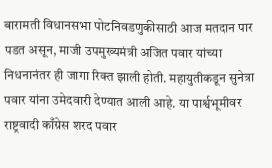बारामती विधानसभा पोटनिवडणुकीसाठी आज मतदान पार पडत असून, माजी उपमुख्यमंत्री अजित पवार यांच्या निधनानंतर ही जागा रिक्त झाली होती. महायुतीकडून सुनेत्रा पवार यांना उमेदवारी देण्यात आली आहे. या पार्श्वभूमीवर राष्ट्रवादी काँग्रेस शरद पवार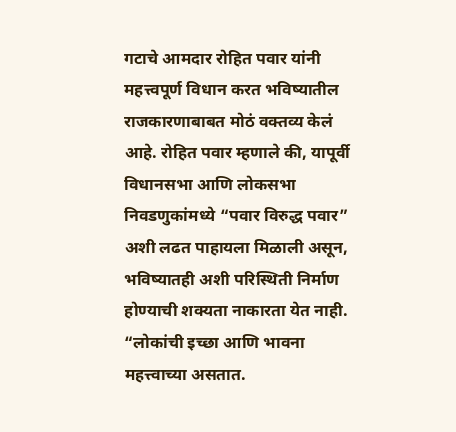गटाचे आमदार रोहित पवार यांनी महत्त्वपूर्ण विधान करत भविष्यातील राजकारणाबाबत मोठं वक्तव्य केलं आहे. रोहित पवार म्हणाले की, यापूर्वी विधानसभा आणि लोकसभा निवडणुकांमध्ये “पवार विरुद्ध पवार” अशी लढत पाहायला मिळाली असून, भविष्यातही अशी परिस्थिती निर्माण होण्याची शक्यता नाकारता येत नाही. “लोकांची इच्छा आणि भावना महत्त्वाच्या असतात.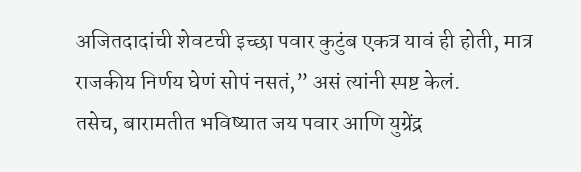अजितदादांची शेवटची इच्छा पवार कुटुंब एकत्र यावं ही होती, मात्र राजकीय निर्णय घेणं सोपं नसतं,” असं त्यांनी स्पष्ट केलं.
तसेच, बारामतीत भविष्यात जय पवार आणि युग्रेंद्र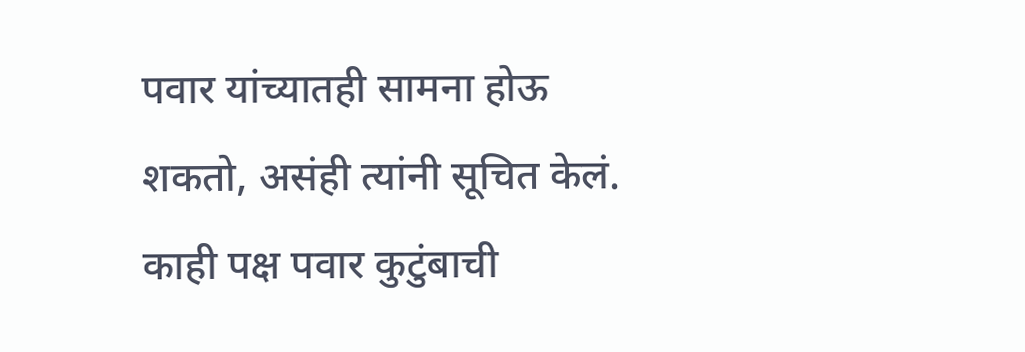पवार यांच्यातही सामना होऊ शकतो, असंही त्यांनी सूचित केलं. काही पक्ष पवार कुटुंबाची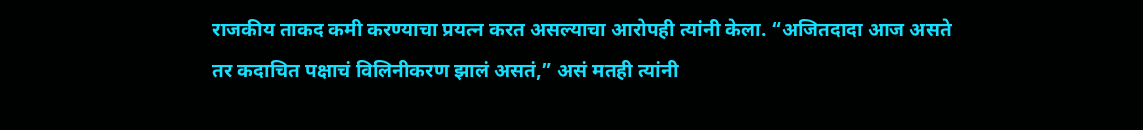राजकीय ताकद कमी करण्याचा प्रयत्न करत असल्याचा आरोपही त्यांनी केला. “अजितदादा आज असते तर कदाचित पक्षाचं विलिनीकरण झालं असतं,” असं मतही त्यांनी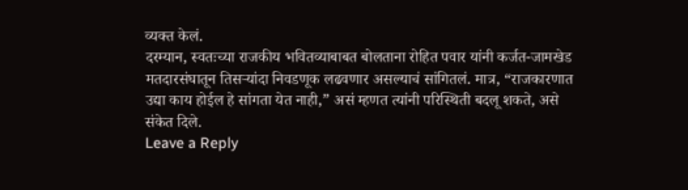व्यक्त केलं.
दरम्यान, स्वतःच्या राजकीय भवितव्याबाबत बोलताना रोहित पवार यांनी कर्जत-जामखेड मतदारसंघातून तिसऱ्यांदा निवडणूक लढवणार असल्याचं सांगितलं. मात्र, “राजकारणात उद्या काय होईल हे सांगता येत नाही,” असं म्हणत त्यांनी परिस्थिती बदलू शकते, असे संकेत दिले.
Leave a Reply